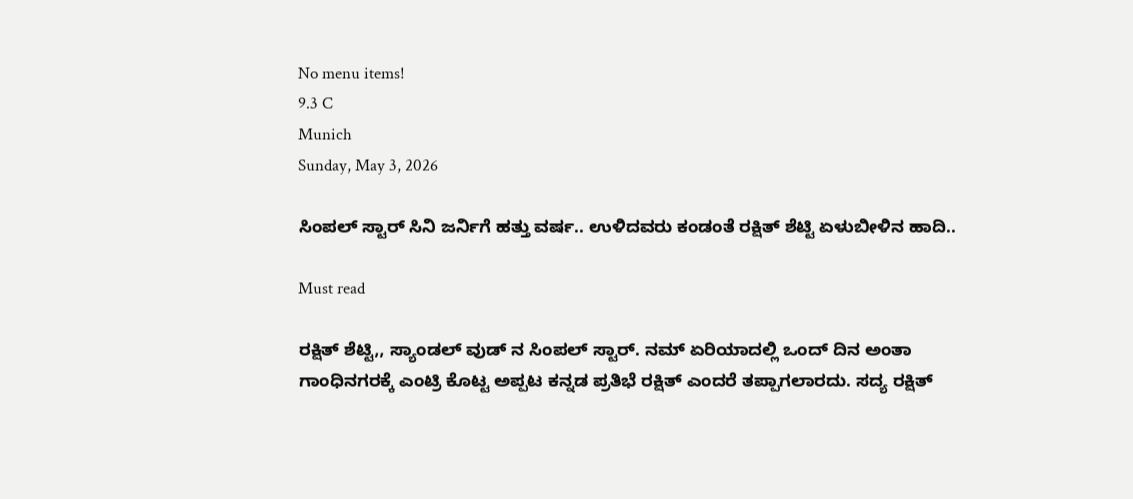No menu items!
9.3 C
Munich
Sunday, May 3, 2026

ಸಿಂಪಲ್ ಸ್ಟಾರ್ ಸಿನಿ‌ ಜರ್ನಿಗೆ ಹತ್ತು ವರ್ಷ.. ಉಳಿದವರು ಕಂಡಂತೆ ರಕ್ಷಿತ್ ಶೆಟ್ಟಿ ಏಳುಬೀಳಿನ ಹಾದಿ..

Must read

ರಕ್ಷಿತ್ ಶೆಟ್ಟಿ,, ಸ್ಯಾಂಡಲ್ ವುಡ್ ನ ಸಿಂಪಲ್ ಸ್ಟಾರ್. ನಮ್‌ ಏರಿಯಾದಲ್ಲಿ‌ ಒಂದ್ ದಿನ‌‌ ಅಂತಾ ಗಾಂಧಿನಗರಕ್ಕೆ ಎಂಟ್ರಿ ಕೊಟ್ಟ ಅಪ್ಪಟ ಕನ್ನಡ ಪ್ರತಿಭೆ‌ ರಕ್ಷಿತ್ ಎಂದರೆ ತಪ್ಪಾಗಲಾರದು. ಸದ್ಯ‌ ರಕ್ಷಿತ್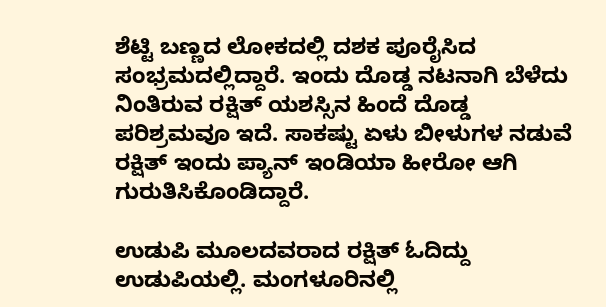ಶೆಟ್ಟಿ‌ ಬಣ್ಣದ ಲೋಕದಲ್ಲಿ ದಶಕ ಪೂರೈಸಿದ‌‌ ಸಂಭ್ರಮದಲ್ಲಿದ್ದಾರೆ. ಇಂದು ದೊಡ್ಡ ನಟನಾಗಿ ಬೆಳೆದು ನಿಂತಿರುವ ರಕ್ಷಿತ್ ಯಶಸ್ಸಿನ ಹಿಂದೆ ದೊಡ್ಡ ಪರಿಶ್ರಮವೂ ಇದೆ. ಸಾಕಷ್ಟು ಏಳು ಬೀಳುಗಳ ನಡುವೆ ರಕ್ಷಿತ್ ಇಂದು ಪ್ಯಾನ್ ಇಂಡಿಯಾ ಹೀರೋ ಆಗಿ ಗುರುತಿಸಿಕೊಂಡಿದ್ದಾರೆ.

ಉಡುಪಿ ಮೂಲದವರಾದ ರಕ್ಷಿತ್ ಓದಿದ್ದು ಉಡುಪಿಯಲ್ಲಿ. ಮಂಗಳೂರಿನಲ್ಲಿ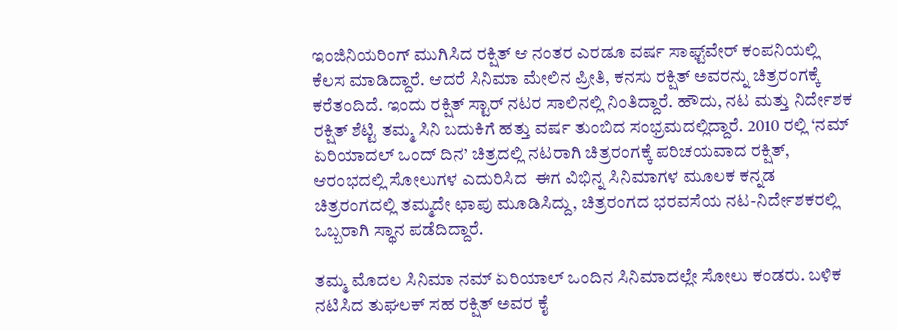ಇಂಜಿನಿಯರಿಂಗ್ ಮುಗಿಸಿದ ರಕ್ಷಿತ್ ಆ ನಂತರ ಎರಡೂ ವರ್ಷ ಸಾಫ್ಟ್‌ವೇರ್ ಕಂಪನಿಯಲ್ಲಿ ಕೆಲಸ ಮಾಡಿದ್ದಾರೆ. ಆದರೆ ಸಿನಿಮಾ ಮೇಲಿನ ಪ್ರೀತಿ, ಕನಸು ರಕ್ಷಿತ್ ಅವರನ್ನು ಚಿತ್ರರಂಗಕ್ಕೆ ಕರೆತಂದಿದೆ. ಇಂದು ರಕ್ಷಿತ್ ಸ್ಟಾರ್ ನಟರ ಸಾಲಿನಲ್ಲಿ ನಿಂತಿದ್ದಾರೆ. ಹೌದು, ನಟ‌ ಮತ್ತು‌ ನಿರ್ದೇಶಕ ರಕ್ಷಿತ್ ಶೆಟ್ಟಿ ತಮ್ಮ ಸಿನಿ ಬದುಕಿಗೆ ಹತ್ತು ವರ್ಷ ತುಂಬಿದ ಸಂಭ್ರಮದಲ್ಲಿದ್ದಾರೆ. 2010 ರಲ್ಲಿ ‘ನಮ್ ಏರಿಯಾದಲ್ ಒಂದ್ ದಿನ’ ಚಿತ್ರದಲ್ಲಿ ನಟರಾಗಿ ಚಿತ್ರರಂಗಕ್ಕೆ ಪರಿಚಯವಾದ ರಕ್ಷಿತ್, ಆರಂಭದಲ್ಲಿ ಸೋಲುಗಳ ಎದುರಿಸಿದ  ಈಗ ವಿಭಿನ್ನ ಸಿನಿಮಾಗಳ ಮೂಲಕ ಕನ್ನಡ ಚಿತ್ರರಂಗದಲ್ಲಿ ತಮ್ಮದೇ ಛಾಪು ಮೂಡಿಸಿದ್ದು, ಚಿತ್ರರಂಗದ ಭರವಸೆಯ ನಟ-ನಿರ್ದೇಶಕರಲ್ಲಿ ಒಬ್ಬರಾಗಿ ಸ್ಥಾನ ಪಡೆದಿದ್ದಾರೆ.

ತಮ್ಮ ಮೊದಲ ಸಿನಿಮಾ ನಮ್ ಏರಿಯಾಲ್ ಒಂದಿನ ಸಿನಿಮಾದಲ್ಲೇ ಸೋಲು ಕಂಡರು. ಬಳಿಕ ನಟಿಸಿದ ತುಘಲಕ್ ‌ಸಹ‌‌ ರಕ್ಷಿತ್ ಅವರ ‌ಕೈ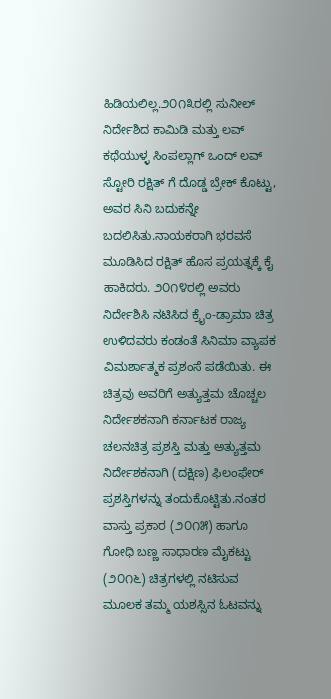ಹಿಡಿಯಲಿಲ್ಲ.೨೦೧೩ರಲ್ಲಿ‌ ಸುನೀಲ್ ನಿರ್ದೇಶಿದ ಕಾಮಿಡಿ ಮತ್ತು ಲವ್ ಕಥೆಯುಳ್ಳ ಸಿಂಪಲ್ಲಾಗ್ ಒಂದ್ ಲವ್‍ ಸ್ಟೋರಿ ರಕ್ಷಿತ್ ಗೆ ದೊಡ್ಡ ಬ್ರೇಕ್ ಕೊಟ್ಟು, ಅವರ ಸಿನಿ‌ ಬದುಕನ್ನೇ ಬದಲಿಸಿತು.ನಾಯಕರಾಗಿ ಭರವಸೆ ಮೂಡಿಸಿದ ರಕ್ಷಿತ್ ಹೊಸ‌ ಪ್ರಯತ್ನಕ್ಕೆ ಕೈ ಹಾಕಿದರು. ೨೦೧೪ರಲ್ಲಿ ಅವರು ನಿರ್ದೇಶಿಸಿ ನಟಿಸಿದ ಕ್ರೈಂ-ಡ್ರಾಮಾ ಚಿತ್ರ ಉಳಿದವರು ಕಂಡಂತೆ ಸಿನಿಮಾ ವ್ಯಾಪಕ ವಿಮರ್ಶಾತ್ಮಕ ಪ್ರಶಂಸೆ ಪಡೆಯಿತು. ಈ ಚಿತ್ರವು ಅವರಿಗೆ ಅತ್ಯುತ್ತಮ ಚೊಚ್ಚಲ ನಿರ್ದೇಶಕನಾಗಿ ಕರ್ನಾಟಕ ರಾಜ್ಯ ಚಲನಚಿತ್ರ ಪ್ರಶಸ್ತಿ ಮತ್ತು ಅತ್ಯುತ್ತಮ ನಿರ್ದೇಶಕನಾಗಿ (ದಕ್ಷಿಣ) ಫಿಲಂಫೇರ್ ಪ್ರಶಸ್ತಿಗಳನ್ನು ತಂದುಕೊಟ್ಟಿತು.ನಂತರ ವಾಸ್ತು ಪ್ರಕಾರ (೨೦೧೫) ಹಾಗೂ ಗೋಧಿ ಬಣ್ಣ ಸಾಧಾರಣ ಮೈಕಟ್ಟು (೨೦೧೬) ಚಿತ್ರಗಳಲ್ಲಿ ನಟಿಸುವ ಮೂಲಕ ತಮ್ಮ ಯಶಸ್ಸಿನ ಓಟವನ್ನು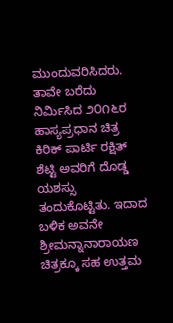ಮುಂದುವರಿಸಿದರು. ತಾವೇ ಬರೆದು ನಿರ್ಮಿಸಿದ ೨೦೧೬ರ ಹಾಸ್ಯಪ್ರಧಾನ ಚಿತ್ರ ಕಿರಿಕ್ ಪಾರ್ಟಿ ರಕ್ಷಿತ್ ಶೆಟ್ಟಿ ಅವರಿಗೆ ದೊಡ್ಡ ಯಶಸ್ಸು ತಂದುಕೊಟ್ಟಿತು. ಇದಾದ ಬಳಿಕ ಅವನೇ‌ ಶ್ರೀಮನ್ನಾನಾರಾಯಣ ಚಿತ್ರಕ್ಕೂ ಸಹ ಉತ್ತಮ‌‌‌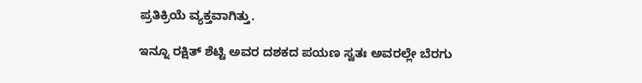ಪ್ರತಿಕ್ರಿಯೆ ವ್ಯಕ್ತವಾಗಿತ್ತು.

ಇನ್ನೂ ರಕ್ಷಿತ್ ಶೆಟ್ಟಿ ಅವರ ದಶಕದ ಪಯಣ ಸ್ವತಃ ಅವರಲ್ಲೇ ಬೆರಗು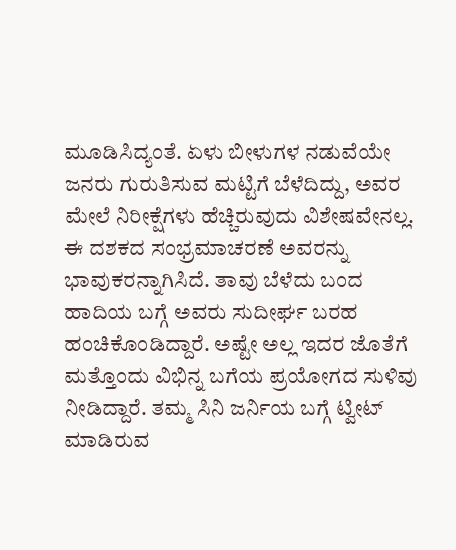ಮೂಡಿಸಿದ್ಯಂತೆ. ಏಳು ಬೀಳುಗಳ ನಡುವೆಯೇ ಜನರು ಗುರುತಿಸುವ ಮಟ್ಟಿಗೆ ಬೆಳೆದಿದ್ದು, ಅವರ ಮೇಲೆ ನಿರೀಕ್ಷೆಗಳು ಹೆಚ್ಚಿರುವುದು ವಿಶೇಷವೇನಲ್ಲ. ಈ ದಶಕದ ಸಂಭ್ರಮಾಚರಣೆ ಅವರನ್ನು ಭಾವುಕರನ್ನಾಗಿಸಿದೆ. ತಾವು ಬೆಳೆದು ಬಂದ ಹಾದಿಯ ಬಗ್ಗೆ ಅವರು ಸುದೀರ್ಘ ಬರಹ ಹಂಚಿಕೊಂಡಿದ್ದಾರೆ. ಅಷ್ಟೇ ಅಲ್ಲ‌‌ ಇದರ‌‌ ಜೊತೆಗೆ ಮತ್ತೊಂದು ವಿಭಿನ್ನ ಬಗೆಯ ಪ್ರಯೋಗದ ಸುಳಿವು ನೀಡಿದ್ದಾರೆ. ತಮ್ಮ‌ ಸಿನಿ ಜರ್ನಿಯ ಬಗ್ಗೆ‌ ಟ್ವೀಟ್ ಮಾಡಿರುವ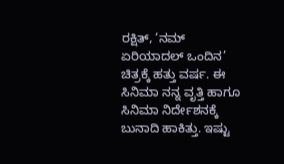ರಕ್ಷಿತ್, ‘ನಮ್ ಏರಿಯಾದಲ್ ಒಂದಿನ’ ಚಿತ್ರಕ್ಕೆ ಹತ್ತು ವರ್ಷ. ಈ ಸಿನಿಮಾ ನನ್ನ ವೃತ್ತಿ ಹಾಗೂ ಸಿನಿಮಾ ನಿರ್ದೇಶನಕ್ಕೆ ಬುನಾದಿ ಹಾಕಿತ್ತು. ಇಷ್ಟು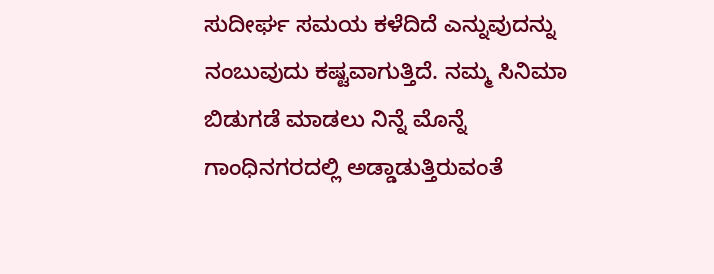ಸುದೀರ್ಘ ಸಮಯ ಕಳೆದಿದೆ ಎನ್ನುವುದನ್ನು ನಂಬುವುದು ಕಷ್ಟವಾಗುತ್ತಿದೆ. ನಮ್ಮ ಸಿನಿಮಾ ಬಿಡುಗಡೆ ಮಾಡಲು ನಿನ್ನೆ ಮೊನ್ನೆ ಗಾಂಧಿನಗರದಲ್ಲಿ ಅಡ್ಡಾಡುತ್ತಿರುವಂತೆ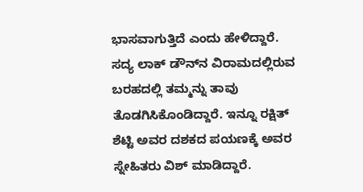ಭಾಸವಾಗುತ್ತಿದೆ ಎಂದು ಹೇಳಿದ್ದಾರೆ. ಸದ್ಯ ಲಾಕ್ ಡೌನ್‌ನ ವಿರಾಮದಲ್ಲಿರುವ ಬರಹದಲ್ಲಿ ‌ತಮ್ಮನ್ನು ತಾವು ತೊಡಗಿಸಿಕೊಂಡಿದ್ದಾರೆ. ಇನ್ನೂ ರಕ್ಷಿತ್ ಶೆಟ್ಟಿ ಅವರ ದಶಕದ ಪಯಣಕ್ಕೆ ಅವರ ಸ್ನೇಹಿತರು ವಿಶ್ ಮಾಡಿದ್ದಾರೆ.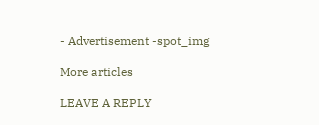- Advertisement -spot_img

More articles

LEAVE A REPLY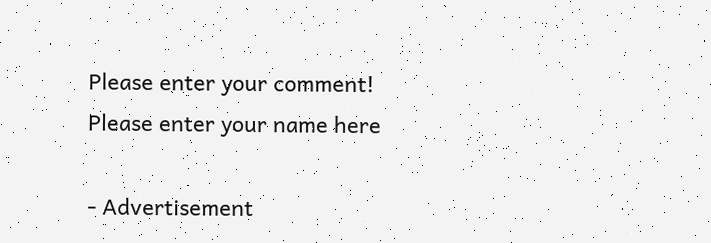Please enter your comment!
Please enter your name here

- Advertisement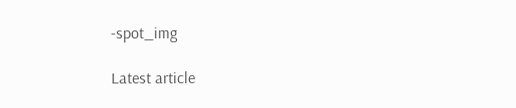-spot_img

Latest article